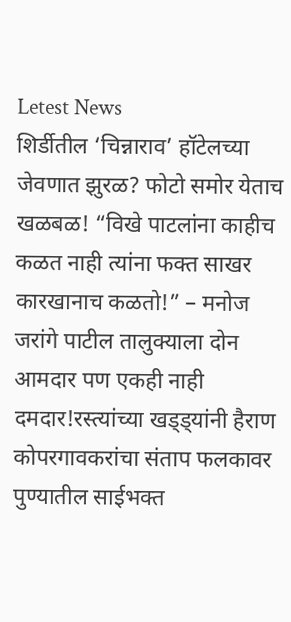Letest News
शिर्डीतील ‘चिन्नाराव’ हॉटेलच्या जेवणात झुरळ? फोटो समोर येताच खळबळ! “विखे पाटलांना काहीच कळत नाही त्यांना फक्त साखर कारखानाच कळतो!” – मनोज जरांगे पाटील तालुक्याला दोन आमदार पण एकही नाही दमदार!रस्त्यांच्या खड्ड्यांनी हैराण कोपरगावकरांचा संताप फलकावर पुण्यातील साईभक्त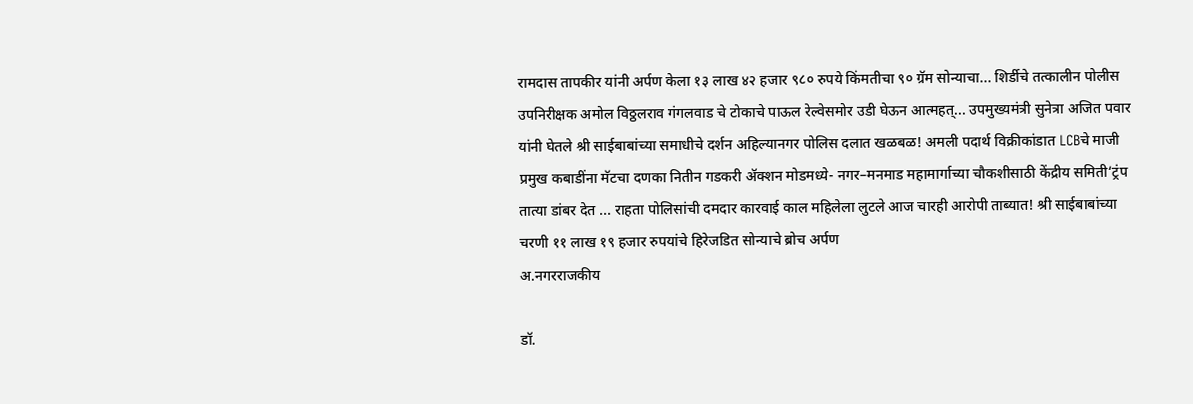रामदास तापकीर यांनी अर्पण केला १३ लाख ४२ हजार ९८० रुपये किंमतीचा ९० ग्रॅम सोन्याचा... शिर्डीचे तत्कालीन पोलीस उपनिरीक्षक अमोल विठ्ठलराव गंगलवाड चे टोकाचे पाऊल रेल्वेसमोर उडी घेऊन आत्महत्... उपमुख्यमंत्री सुनेत्रा अजित पवार यांनी घेतले श्री साईबाबांच्या समाधीचे दर्शन अहिल्यानगर पोलिस दलात खळबळ! अमली पदार्थ विक्रीकांडात LCBचे माजी प्रमुख कबाडींना मॅटचा दणका नितीन गडकरी ॲक्शन मोडमध्ये- नगर–मनमाड महामार्गाच्या चौकशीसाठी केंद्रीय समिती‘ट्रंप तात्या डांबर देत ... राहता पोलिसांची दमदार कारवाई काल महिलेला लुटले आज चारही आरोपी ताब्यात! श्री साईबाबांच्या चरणी ११ लाख १९ हजार रुपयांचे हिरेजडित सोन्याचे ब्रोच अर्पण
अ.नगरराजकीय

डॉ.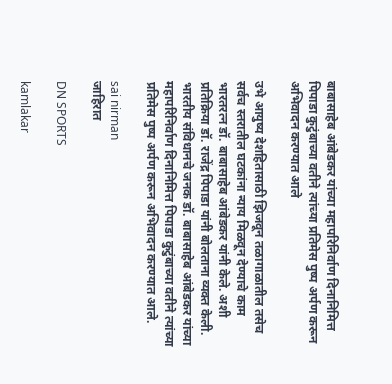बाबासाहेब आंबेडकर यांच्या महापरिनिर्वाण दिनानिमित्त पिपाडा कुटुंबाच्या वतीने त्यांच्या प्रतिमेस पुष्प अर्पण करून अभिवादन करण्यात आले

उभे आयुष्य देशहितासाठी झिजवून तळागाळातील तसेच सर्वच स्तरातील घटकांना न्याय मिळवून देण्याचे काम भारतरत्न डॉ. बाबासाहेब आंबेडकर यांनी केले. अशी प्रतिक्रिया डॉ. राजेंद्र पिपाडा यांनी बोलताना व्यक्त केली. भारतीय संविधानचे जनक डॉ. बाबासाहेब आंबेडकर यांच्या महापरिनिर्वाण दिनानिमित्त पिपाडा कुटुंबाच्या वतीने त्यांच्या प्रतिमेस पुष्प अर्पण करून अभिवादन करण्यात आले.

sai nirman
जाहिरात

DN SPORTS

kamlakar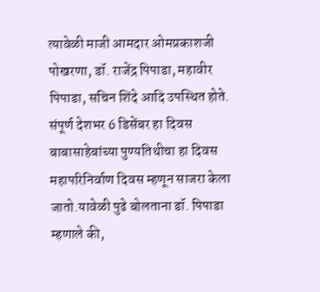त्यावेळी माजी आमदार ओमप्रकाशजी पोखरणा, डॉ. राजेंद्र पिपाडा, महावीर पिपाडा, सचिन शिंदे आदि उपस्थित होते. संपूर्ण देशभर 6 डिसेंबर हा दिवस बाबासाहेबांच्या पुण्यतिथीचा हा दिवस महापरिनिर्वाण दिवस म्हणून साजरा केला जातो.यावेळी पुढे बोलताना डॉ. पिपाडा म्हणाले की,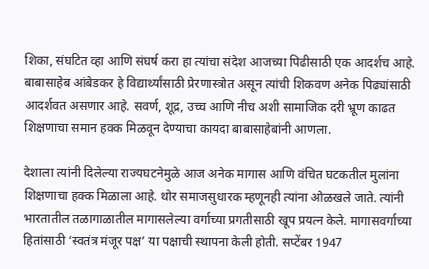शिका, संघटित व्हा आणि संघर्ष करा हा त्यांचा संदेश आजच्या पिढीसाठी एक आदर्शच आहे. बाबासाहेब आंबेडकर हे विद्यार्थ्यांसाठी प्रेरणास्त्रोत असून त्यांची शिकवण अनेक पिढ्यांसाठी आदर्शवत असणार आहे. सवर्ण, शूद्र, उच्च आणि नीच अशी सामाजिक दरी भ्रूण काढत शिक्षणाचा समान हक्क मिळवून देण्याचा कायदा बाबासाहेबांनी आणला.

देशाला त्यांनी दिलेल्या राज्यघटनेमुळे आज अनेक मागास आणि वंचित घटकतील मुलांना शिक्षणाचा हक्क मिळाला आहे. थोर समाजसुधारक म्हणूनही त्यांना ओळखले जाते. त्यांनी भारतातील तळागाळातील मागासलेल्या वर्गाच्या प्रगतीसाठी खूप प्रयत्न केले. मागासवर्गाच्या हितांसाठी ‘स्वतंत्र मंजूर पक्ष’ या पक्षाची स्थापना केली होती. सप्टेंबर 1947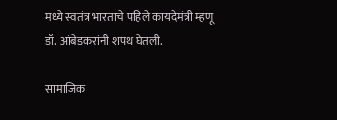मध्ये स्वतंत्र भारताचे पहिले कायदेमंत्री म्हणू डॉ. आंबेडकरांनी शपथ घेतली.

सामाजिक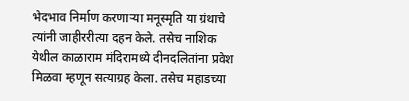भेदभाव निर्माण करणाऱ्या मनूस्मृति या ग्रंथाचे त्यांनी जाहीररीत्या दहन केले. तसेच नाशिक येथील काळाराम मंदिरामध्ये दीनदलितांना प्रवेश मिळवा म्हणून सत्याग्रह केला. तसेच महाडच्या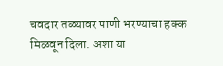चवदार तळ्यावर पाणी भरण्याचा हक्क मिळवून दिला. अशा या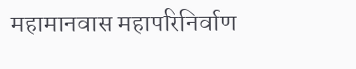महामानवास महापरिनिर्वाण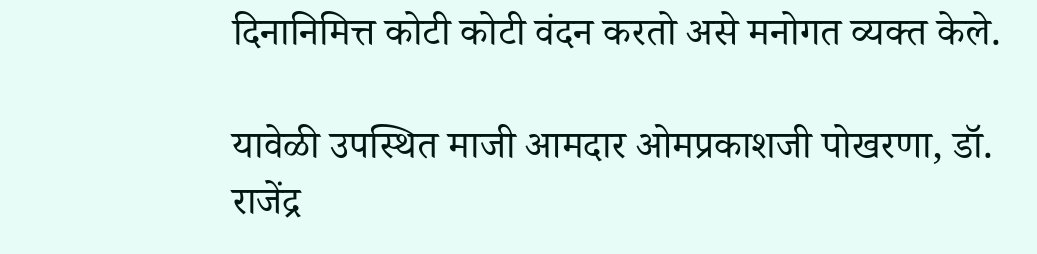दिनानिमित्त कोटी कोटी वंदन करतो असे मनोगत व्यक्त केले.

यावेळी उपस्थित माजी आमदार ओमप्रकाशजी पोखरणा, डॉ. राजेंद्र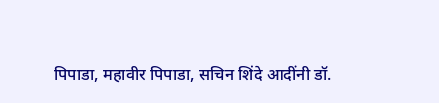पिपाडा, महावीर पिपाडा, सचिन शिंदे आदींनी डॉ.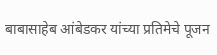बाबासाहेब आंबेडकर यांच्या प्रतिमेचे पूजन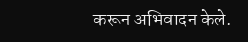करून अभिवादन केले.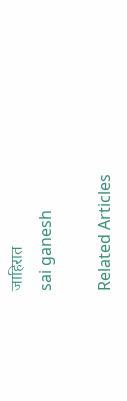जाहिरात
sai ganesh

Related Articles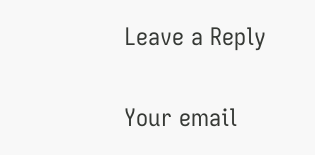Leave a Reply

Your email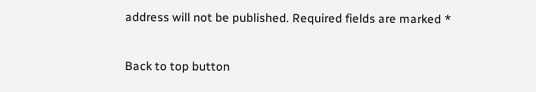address will not be published. Required fields are marked *

Back to top button